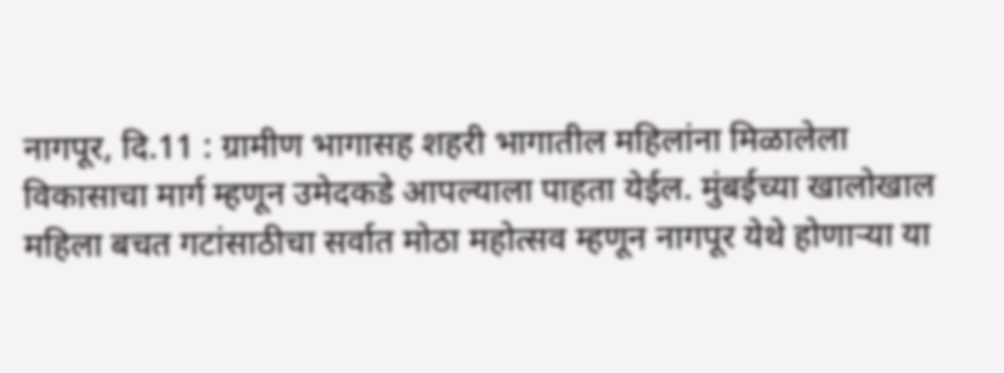नागपूर, दि.11 : ग्रामीण भागासह शहरी भागातील महिलांना मिळालेला विकासाचा मार्ग म्हणून उमेदकडे आपल्याला पाहता येईल. मुंबईच्या खालोखाल महिला बचत गटांसाठीचा सर्वात मोठा महोत्सव म्हणून नागपूर येथे होणाऱ्या या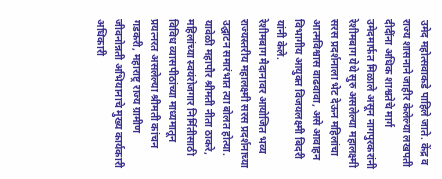उमेद महोत्सवाकडे पाहिले जाते. केंद्र व राज्य शासनाने जाहीर केलेल्या लखपती दीदींना अधिक शाश्वतेचे मार्ग उमेदमार्फत मिळाले असून नागपुरकरांनी रेशीमबाग येथे सुरु असलेल्या महालक्ष्मी सरस प्रदर्शनाला भेट देऊन महिलांचा आत्मविश्वास वाढवावा, असे आवाहन विभागीय आयुक्त विजयलक्ष्मी बिदरी यांनी केले.
रेशीमबाग मैदानावर आयोजित भव्य राज्यस्तरीय महालक्ष्मी सरस प्रदर्शनाच्या उद्घाटन समारंभात त्या बोलत होत्या. यावेळी महापौर श्रीमती नीता ठाकरे, महिलांच्या स्वयंरोजगार निर्मितीसाठी विविध व्यासपीठांच्या माध्यमातून प्रयत्नरत असलेल्या श्रीमती कांचन गडकरी, महाराष्ट्र राज्य ग्रामीण जीवनोन्नती अभियानाचे मुख्य कार्यकारी अधिकारी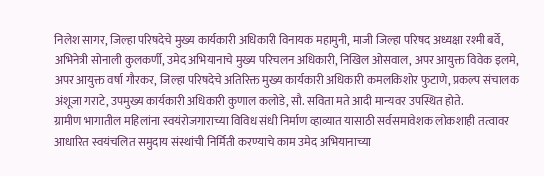निलेश सागर, जिल्हा परिषदेचे मुख्य कार्यकारी अधिकारी विनायक महामुनी, माजी जिल्हा परिषद अध्यक्षा रश्मी बर्वे, अभिनेत्री सोनाली कुलकर्णी, उमेद अभियानाचे मुख्य परिचलन अधिकारी, निखिल ओसवाल, अपर आयुक्त विवेक इलमे, अपर आयुक्त वर्षा गौरकर, जिल्हा परिषदेचे अतिरिक्त मुख्य कार्यकारी अधिकारी कमलकिशोर फुटाणे, प्रकल्प संचालक अंशूजा गराटे, उपमुख्य कार्यकारी अधिकारी कुणाल कलोडे, सौ. सविता मते आदी मान्यवर उपस्थित होते.
ग्रामीण भागातील महिलांना स्वयंरोजगाराच्या विविध संधी निर्माण व्हाव्यात यासाठी सर्वसमावेशक लोकशाही तत्वावर आधारित स्वयंचलित समुदाय संस्थांची निर्मिती करण्याचे काम उमेद अभियानाच्या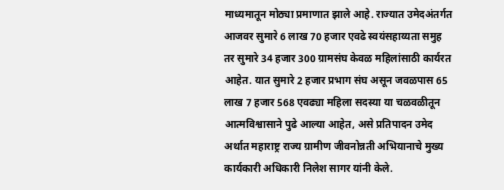माध्यमातून मोठ्या प्रमाणात झाले आहे. राज्यात उमेदअंतर्गत आजवर सुमारे 6 लाख 70 हजार एवढे स्वयंसहाय्यता समुह तर सुमारे 34 हजार 300 ग्रामसंघ केवळ महिलांसाठी कार्यरत आहेत. यात सुमारे 2 हजार प्रभाग संघ असून जवळपास 65 लाख 7 हजार 568 एवढ्या महिला सदस्या या चळवळीतून आत्मविश्वासाने पुढे आल्या आहेत, असे प्रतिपादन उमेद अर्थात महाराष्ट्र राज्य ग्रामीण जीवनोन्नती अभियानाचे मुख्य कार्यकारी अधिकारी निलेश सागर यांनी केले.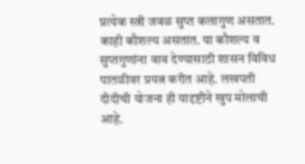प्रत्येक स्त्री जवळ सुप्त कलागुण असतात. काही कौशल्य असतात. या कौशल्य व सुप्तगुणांना वाव देण्यासाठी शासन विविध पातळीवर प्रयत्न करीत आहे. लखपती दीदीची योजना ही यादृष्टीने खुप मोलाची आहे.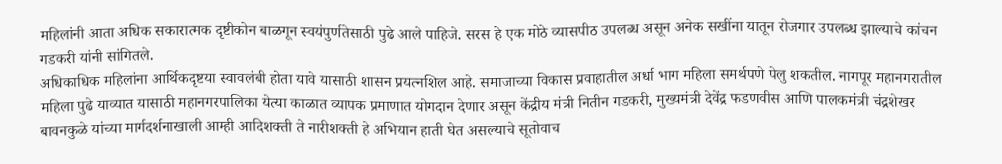महिलांनी आता अधिक सकारात्मक दृष्टीकोन बाळगून स्वयंपुर्णतेसाठी पुढे आले पाहिजे. सरस हे एक मोठे व्यासपीठ उपलब्ध असून अनेक सखींना यातून रोजगार उपलब्ध झाल्याचे कांचन गडकरी यांनी सांगितले.
अधिकाधिक महिलांना आर्थिकदृष्टया स्वावलंबी होता यावे यासाठी शासन प्रयत्नशिल आहे. समाजाच्या विकास प्रवाहातील अर्धा भाग महिला समर्थपणे पेलु शकतील. नागपूर महानगरातील महिला पुढे याव्यात यासाठी महानगरपालिका येत्या काळात व्यापक प्रमाणात योगदान देणार असून केंद्रीय मंत्री नितीन गडकरी, मुख्यमंत्री देवेंद्र फडणवीस आणि पालकमंत्री चंद्रशेखर बावनकुळे यांच्या मार्गदर्शनाखाली आम्ही आदिशक्ती ते नारीशक्ती हे अभियान हाती घेत असल्याचे सूतोवाच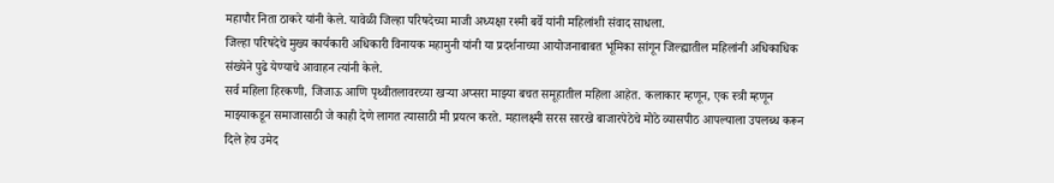महापौर निता ठाकरे यांनी केले. यावेळी जिल्हा परिषदेच्या माजी अध्यक्षा रश्मी बर्वे यांनी महिलांशी संवाद साधला.
जिल्हा परिषदेचे मुख्य कार्यकारी अधिकारी विनायक महामुनी यांनी या प्रदर्शनाच्या आयोजनाबाबत भूमिका सांगून जिल्ह्यातील महिलांनी अधिकाधिक संख्येने पुढे येण्याचे आवाहन त्यांनी केले.
सर्व महिला हिरकणी, जिजाऊ आणि पृथ्वीतलावरच्या खऱ्या अप्सरा माझ्या बचत समूहातील महिला आहेत. कलाकार म्हणून, एक स्त्री म्हणून माझ्याकडून समाजासाठी जे काही देणे लागत त्यासाठी मी प्रयत्न करते. महालक्ष्मी सरस सारखे बाजारपेठेचे मोठे व्यासपीठ आपल्याला उपलब्ध करून दिले हेच उमेद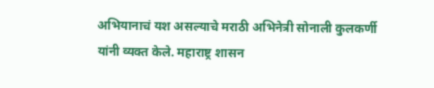अभियानाचं यश असल्याचे मराठी अभिनेत्री सोनाली कुलकर्णी यांनी व्यक्त केले. महाराष्ट्र शासन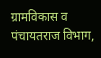ग्रामविकास व पंचायतराज विभाग,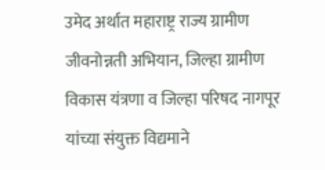उमेद अर्थात महाराष्ट्र राज्य ग्रामीण जीवनोन्नती अभियान, जिल्हा ग्रामीण विकास यंत्रणा व जिल्हा परिषद नागपूर यांच्या संयुक्त विद्यमाने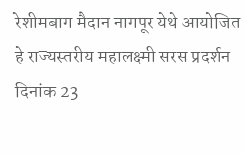रेशीमबाग मैदान नागपूर येथे आयोजित हे राज्यस्तरीय महालक्ष्मी सरस प्रदर्शन दिनांक 23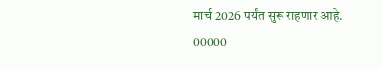मार्च 2026 पर्यंत सुरू राहणार आहे.
00000